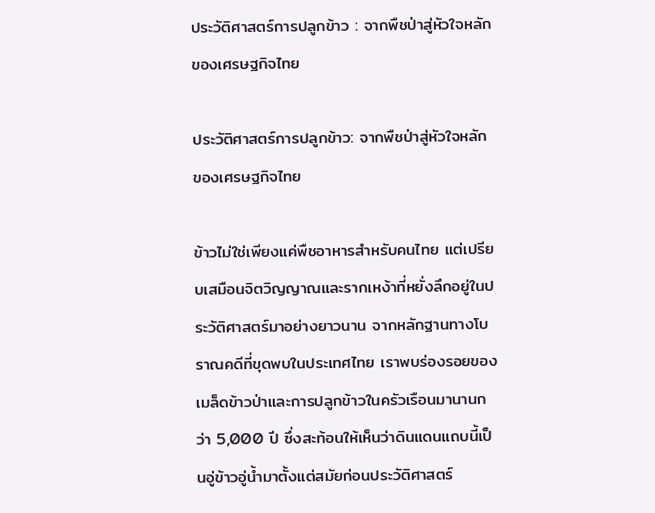ประวัติศาสตร์การปลูกข้าว : จากพืชป่าสู่หัวใจหลักของเศรษฐกิจไทย

ประวัติศาสตร์การปลูกข้าว: จากพืชป่าสู่หัวใจหลักของเศรษฐกิจไทย

ข้าวไม่ใช่เพียงแค่พืชอาหารสำหรับคนไทย แต่เปรียบเสมือนจิตวิญญาณและรากเหง้าที่หยั่งลึกอยู่ในประวัติศาสตร์มาอย่างยาวนาน จากหลักฐานทางโบราณคดีที่ขุดพบในประเทศไทย เราพบร่องรอยของเมล็ดข้าวป่าและการปลูกข้าวในครัวเรือนมานานกว่า 5,000 ปี ซึ่งสะท้อนให้เห็นว่าดินแดนแถบนี้เป็นอู่ข้าวอู่น้ำมาตั้งแต่สมัยก่อนประวัติศาสตร์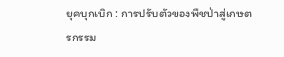ยุคบุกเบิก : การปรับตัวของพืชป่าสู่เกษตรกรรม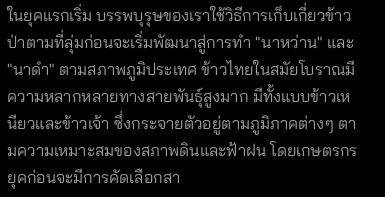ในยุคแรกเริ่ม บรรพบุรุษของเราใช้วิธีการเก็บเกี่ยวข้าวป่าตามที่ลุ่มก่อนจะเริ่มพัฒนาสู่การทำ "นาหว่าน" และ "นาดำ" ตามสภาพภูมิประเทศ ข้าวไทยในสมัยโบราณมีความหลากหลายทางสายพันธุ์สูงมาก มีทั้งแบบข้าวเหนียวและข้าวเจ้า ซึ่งกระจายตัวอยู่ตามภูมิภาคต่างๆ ตามความเหมาะสมของสภาพดินและฟ้าฝน โดยเกษตรกรยุคก่อนจะมีการคัดเลือกสา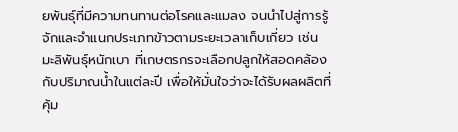ยพันธุ์ที่มีความทนทานต่อโรคและแมลง จนนำไปสู่การรู้จักและจำแนกประเภทข้าวตามระยะเวลาเก็บเกี่ยว เช่น มะลิพันธุ์หนักเบา ที่เกษตรกรจะเลือกปลูกให้สอดคล้องกับปริมาณน้ำในแต่ละปี เพื่อให้มั่นใจว่าจะได้รับผลผลิตที่คุ้ม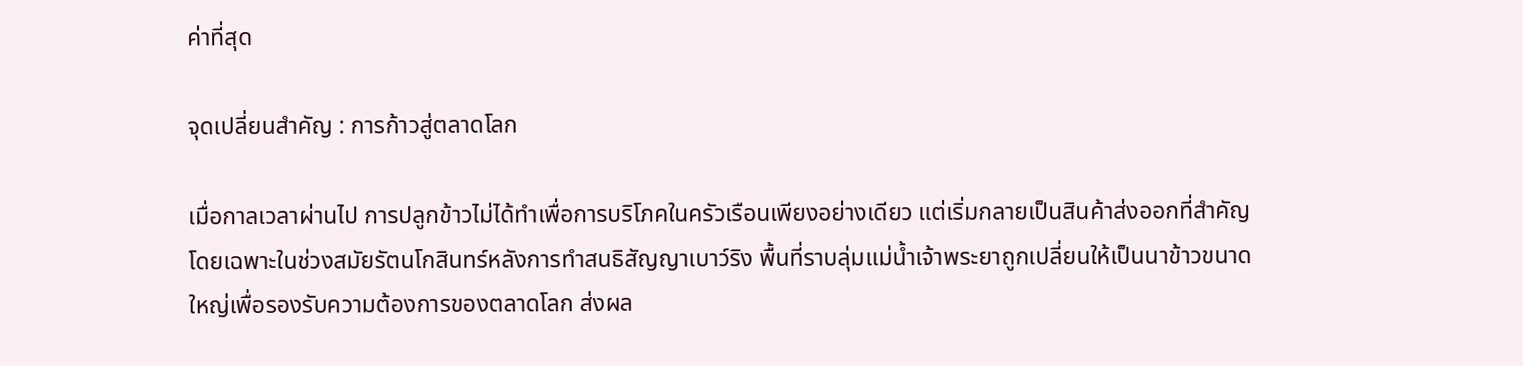ค่าที่สุด

จุดเปลี่ยนสำคัญ : การก้าวสู่ตลาดโลก

เมื่อกาลเวลาผ่านไป การปลูกข้าวไม่ได้ทำเพื่อการบริโภคในครัวเรือนเพียงอย่างเดียว แต่เริ่มกลายเป็นสินค้าส่งออกที่สำคัญ โดยเฉพาะในช่วงสมัยรัตนโกสินทร์หลังการทำสนธิสัญญาเบาว์ริง พื้นที่ราบลุ่มแม่น้ำเจ้าพระยาถูกเปลี่ยนให้เป็นนาข้าวขนาดใหญ่เพื่อรองรับความต้องการของตลาดโลก ส่งผล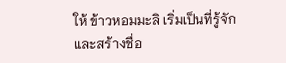ให้ ข้าวหอมมะลิ เริ่มเป็นที่รู้จักและสร้างชื่อ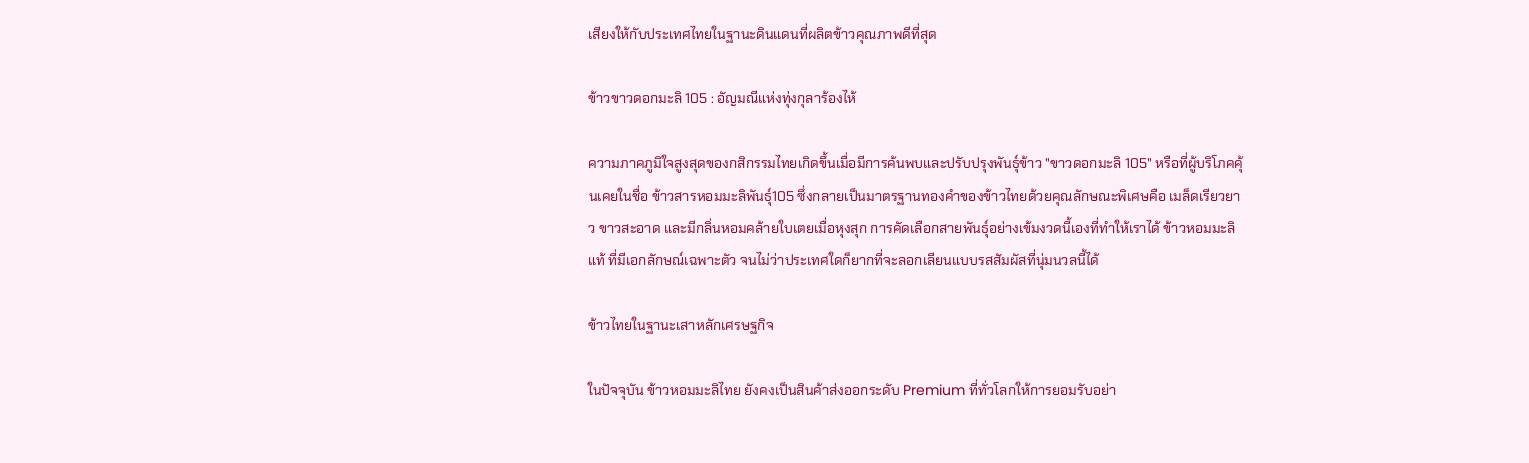เสียงให้กับประเทศไทยในฐานะดินแดนที่ผลิตข้าวคุณภาพดีที่สุด

ข้าวขาวดอกมะลิ 105 : อัญมณีแห่งทุ่งกุลาร้องไห้

ความภาคภูมิใจสูงสุดของกสิกรรมไทยเกิดขึ้นเมื่อมีการค้นพบและปรับปรุงพันธุ์ข้าว "ขาวดอกมะลิ 105" หรือที่ผู้บริโภคคุ้นเคยในชื่อ ข้าวสารหอมมะลิพันธุ์105 ซึ่งกลายเป็นมาตรฐานทองคำของข้าวไทยด้วยคุณลักษณะพิเศษคือ เมล็ดเรียวยาว ขาวสะอาด และมีกลิ่นหอมคล้ายใบเตยเมื่อหุงสุก การคัดเลือกสายพันธุ์อย่างเข้มงวดนี้เองที่ทำให้เราได้ ข้าวหอมมะลิแท้ ที่มีเอกลักษณ์เฉพาะตัว จนไม่ว่าประเทศใดก็ยากที่จะลอกเลียนแบบรสสัมผัสที่นุ่มนวลนี้ได้

ข้าวไทยในฐานะเสาหลักเศรษฐกิจ

ในปัจจุบัน ข้าวหอมมะลิไทย ยังคงเป็นสินค้าส่งออกระดับ Premium ที่ทั่วโลกให้การยอมรับอย่า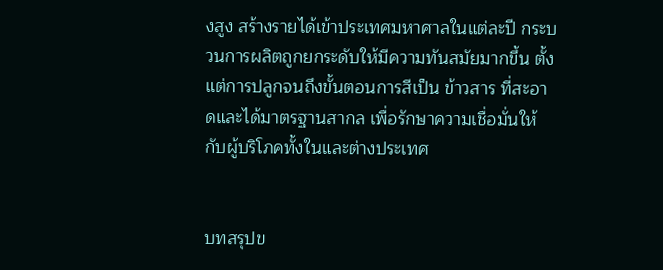งสูง สร้างรายได้เข้าประเทศมหาศาลในแต่ละปี กระบวนการผลิตถูกยกระดับให้มีความทันสมัยมากขึ้น ตั้งแต่การปลูกจนถึงขั้นตอนการสีเป็น ข้าวสาร ที่สะอาดและได้มาตรฐานสากล เพื่อรักษาความเชื่อมั่นให้กับผู้บริโภคทั้งในและต่างประเทศ


บทสรุปข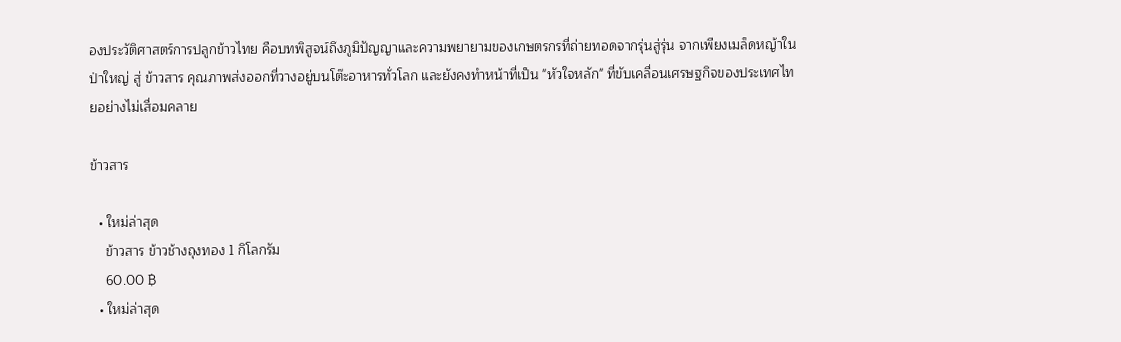องประวัติศาสตร์การปลูกข้าวไทย คือบทพิสูจน์ถึงภูมิปัญญาและความพยายามของเกษตรกรที่ถ่ายทอดจากรุ่นสู่รุ่น จากเพียงเมล็ดหญ้าในป่าใหญ่ สู่ ข้าวสาร คุณภาพส่งออกที่วางอยู่บนโต๊ะอาหารทั่วโลก และยังคงทำหน้าที่เป็น "หัวใจหลัก" ที่ขับเคลื่อนเศรษฐกิจของประเทศไทยอย่างไม่เสื่อมคลาย

ข้าวสาร

  • ใหม่ล่าสุด
    ข้าวสาร ข้าวช้างถุงทอง 1 กิโลกรัม
    60.00 ฿
  • ใหม่ล่าสุด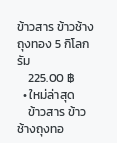ข้าวสาร ข้าวช้างถุงทอง 5 กิโลกรัม
    225.00 ฿
  • ใหม่ล่าสุด
    ข้าวสาร ข้าวช้างถุงทอ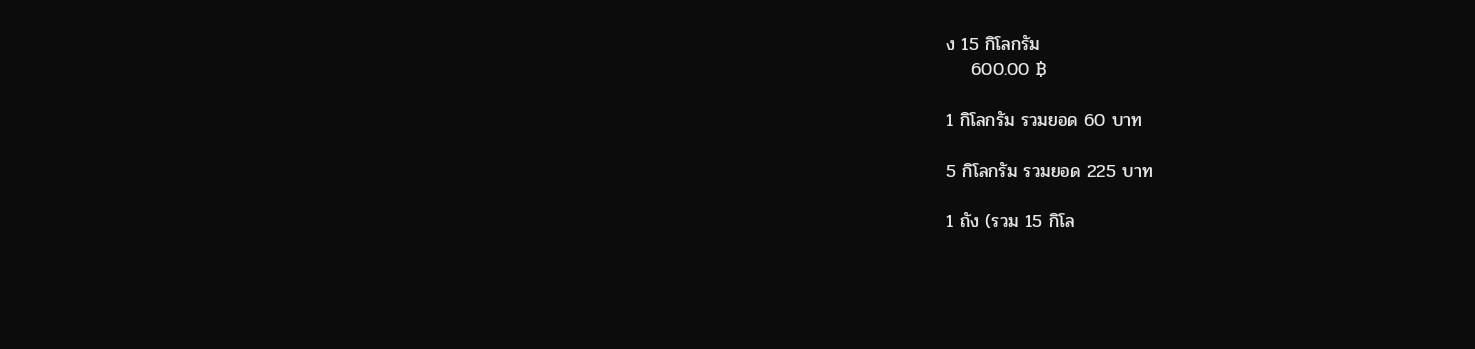ง 15 กิโลกรัม
    600.00 ฿

1 กิโลกรัม รวมยอด 60 บาท

5 กิโลกรัม รวมยอด 225 บาท

1 ถัง (รวม 15 กิโล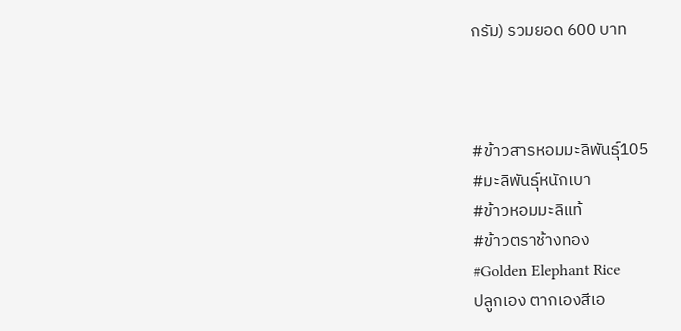กรัม) รวมยอด 600 บาท



#ข้าวสารหอมมะลิพันธุ์105
#มะลิพันธุ์หนักเบา
#ข้าวหอมมะลิแท้
#ข้าวตราช้างทอง
#Golden Elephant Rice
ปลูกเอง ตากเองสีเอ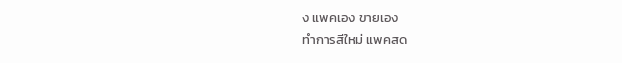ง แพคเอง ขายเอง
ทำการสีใหม่ แพคสด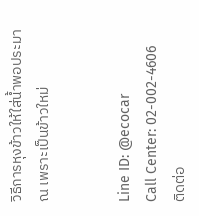วิธีการหุงข้าวให้ใส่น้ำพอประมาณ เพราะเป็นข้าวใหม่


Line ID: @ecocar
Call Center: 02-002-4606
ติดต่อ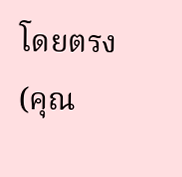โดยตรง (คุณ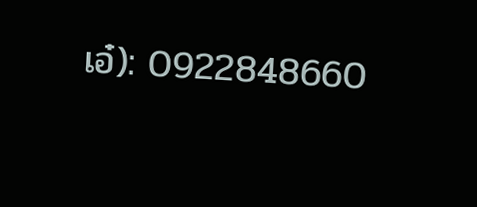เอ๋): 0922848660